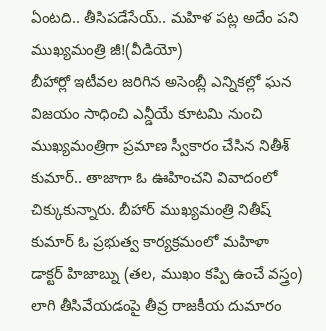ఏంటది.. తీసిపడేసేయ్.. మహిళ పట్ల అదేం పని ముఖ్యమంత్రి జీ!(వీడియో)
బీహార్లో ఇటీవల జరిగిన అసెంబ్లీ ఎన్నికల్లో ఘన విజయం సాధించి ఎన్డీయే కూటమి నుంచి ముఖ్యమంత్రిగా ప్రమాణ స్వీకారం చేసిన నితీశ్ కుమార్.. తాజాగా ఓ ఊహించని వివాదంలో చిక్కుకున్నారు. బీహార్ ముఖ్యమంత్రి నితీష్ కుమార్ ఓ ప్రభుత్వ కార్యక్రమంలో మహిళా డాక్టర్ హిజాబ్ను (తల, ముఖం కప్పి ఉంచే వస్త్రం) లాగి తీసివేయడంపై తీవ్ర రాజకీయ దుమారం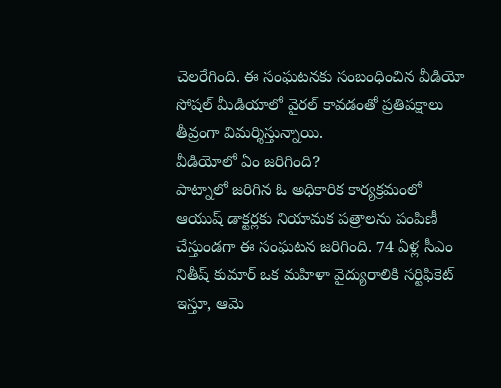చెలరేగింది. ఈ సంఘటనకు సంబంధించిన వీడియో సోషల్ మీడియాలో వైరల్ కావడంతో ప్రతిపక్షాలు తీవ్రంగా విమర్శిస్తున్నాయి.
వీడియోలో ఏం జరిగింది?
పాట్నాలో జరిగిన ఓ అధికారిక కార్యక్రమంలో ఆయుష్ డాక్టర్లకు నియామక పత్రాలను పంపిణీ చేస్తుండగా ఈ సంఘటన జరిగింది. 74 ఏళ్ల సీఎం నితీష్ కుమార్ ఒక మహిళా వైద్యురాలికి సర్టిఫికెట్ ఇస్తూ, ఆమె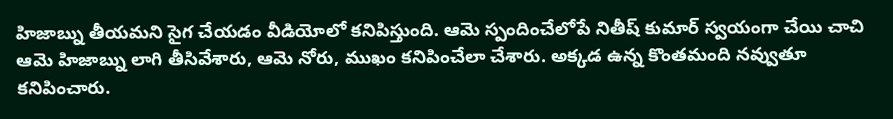హిజాబ్ను తీయమని సైగ చేయడం వీడియోలో కనిపిస్తుంది. ఆమె స్పందించేలోపే నితీష్ కుమార్ స్వయంగా చేయి చాచి ఆమె హిజాబ్ను లాగి తీసివేశారు, ఆమె నోరు, ముఖం కనిపించేలా చేశారు. అక్కడ ఉన్న కొంతమంది నవ్వుతూ కనిపించారు.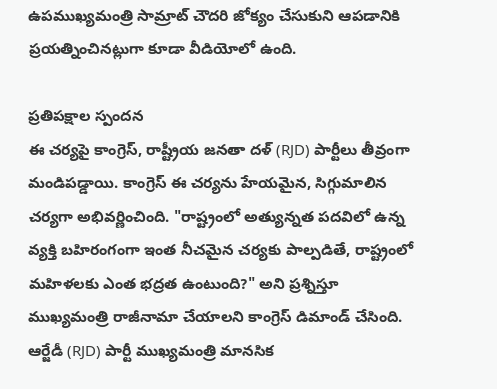ఉపముఖ్యమంత్రి సామ్రాట్ చౌదరి జోక్యం చేసుకుని ఆపడానికి ప్రయత్నించినట్లుగా కూడా వీడియోలో ఉంది.

ప్రతిపక్షాల స్పందన
ఈ చర్యపై కాంగ్రెస్, రాష్ట్రీయ జనతా దళ్ (RJD) పార్టీలు తీవ్రంగా మండిపడ్డాయి. కాంగ్రెస్ ఈ చర్యను హేయమైన, సిగ్గుమాలిన చర్యగా అభివర్ణించింది. "రాష్ట్రంలో అత్యున్నత పదవిలో ఉన్న వ్యక్తి బహిరంగంగా ఇంత నీచమైన చర్యకు పాల్పడితే, రాష్ట్రంలో మహిళలకు ఎంత భద్రత ఉంటుంది?" అని ప్రశ్నిస్తూ ముఖ్యమంత్రి రాజీనామా చేయాలని కాంగ్రెస్ డిమాండ్ చేసింది. ఆర్జేడీ (RJD) పార్టీ ముఖ్యమంత్రి మానసిక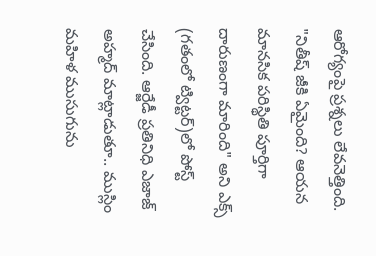ఆరోగ్యంపై ప్రశ్నలు లేవనెత్తింది. "నితీష్ జీకి ఏమైంది? ఆయన మానసిక పరిస్థితి పూర్తిగా దారుణంగా మారింది" అని ఎక్స్ (గతంలో ట్విట్టర్)లో పోస్ట్ చేసింది. ఆర్జేడీ ప్రతినిధి ఎజాజ్ అహ్మద్ మాట్లాడుతూ.. ముస్లిం మహిళ ముసుగును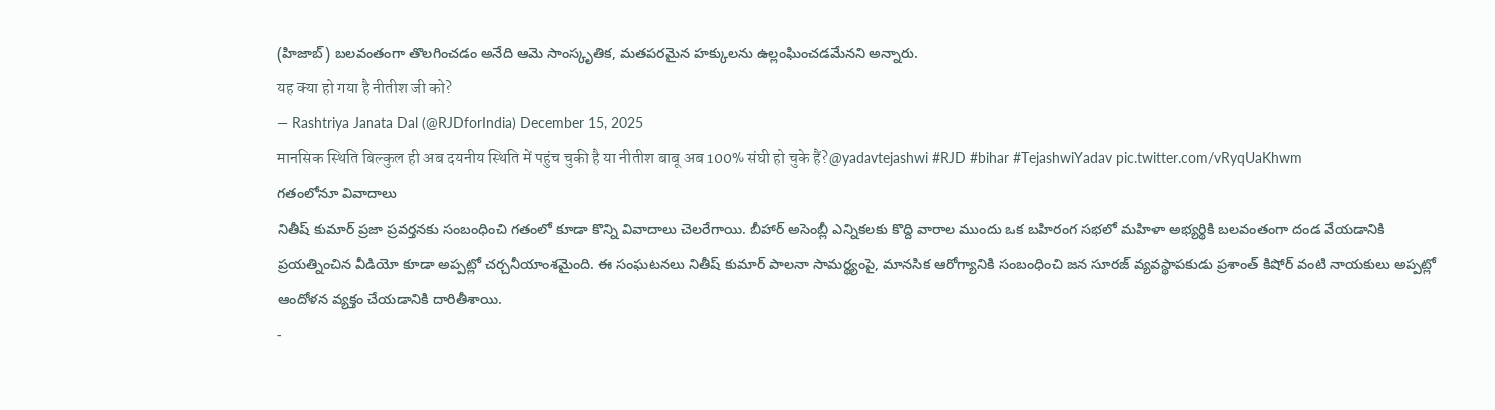(హిజాబ్) బలవంతంగా తొలగించడం అనేది ఆమె సాంస్కృతిక, మతపరమైన హక్కులను ఉల్లంఘించడమేనని అన్నారు.
यह क्या हो गया है नीतीश जी को?
— Rashtriya Janata Dal (@RJDforIndia) December 15, 2025
मानसिक स्थिति बिल्कुल ही अब दयनीय स्थिति में पहुंच चुकी है या नीतीश बाबू अब 100% संघी हो चुके हैं?@yadavtejashwi #RJD #bihar #TejashwiYadav pic.twitter.com/vRyqUaKhwm
గతంలోనూ వివాదాలు
నితీష్ కుమార్ ప్రజా ప్రవర్తనకు సంబంధించి గతంలో కూడా కొన్ని వివాదాలు చెలరేగాయి. బీహార్ అసెంబ్లీ ఎన్నికలకు కొద్ది వారాల ముందు ఒక బహిరంగ సభలో మహిళా అభ్యర్థికి బలవంతంగా దండ వేయడానికి ప్రయత్నించిన వీడియో కూడా అప్పట్లో చర్చనీయాంశమైంది. ఈ సంఘటనలు నితీష్ కుమార్ పాలనా సామర్థ్యంపై, మానసిక ఆరోగ్యానికి సంబంధించి జన సూరజ్ వ్యవస్థాపకుడు ప్రశాంత్ కిషోర్ వంటి నాయకులు అప్పట్లో ఆందోళన వ్యక్తం చేయడానికి దారితీశాయి.
-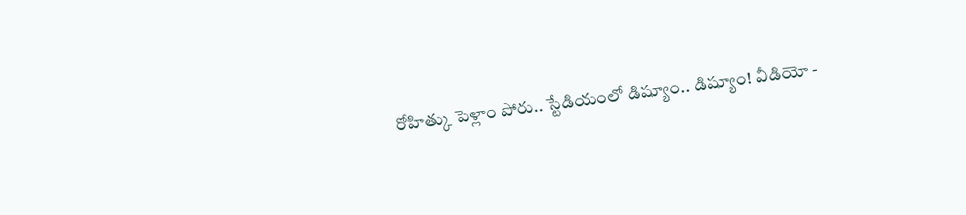రోహిత్కు పెళ్లాం పోరు.. స్టేడియంలో డిష్యూం.. డిష్యూం! వీడియో -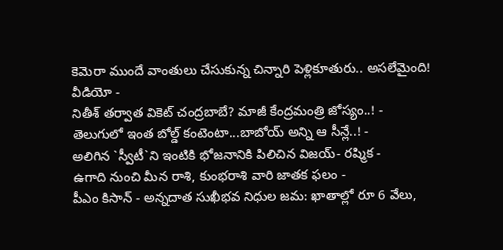కెమెరా ముందే వాంతులు చేసుకున్న చిన్నారి పెళ్లికూతురు.. అసలేమైంది! వీడియో -
నితీశ్ తర్వాత వికెట్ చంద్రబాబే? మాజీ కేంద్రమంత్రి జోస్యం..! -
తెలుగులో ఇంత బోల్డ్ కంటెంటా...బాబోయ్ అన్ని ఆ సీన్లే..! -
అలిగిన `స్వీటీ`ని ఇంటికి భోజనానికి పిలిచిన విజయ్- రష్మిక -
ఉగాది నుంచి మీన రాశి, కుంభరాశి వారి జాతక ఫలం -
పీఎం కిసాన్ - అన్నదాత సుఖీభవ నిధుల జమ: ఖాతాల్లో రూ 6 వేలు,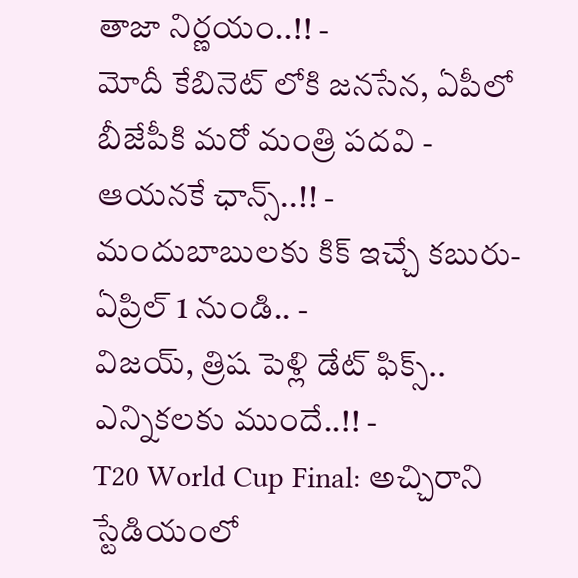తాజా నిర్ణయం..!! -
మోదీ కేబినెట్ లోకి జనసేన, ఏపీలో బీజేపీకి మరో మంత్రి పదవి - ఆయనకే ఛాన్స్..!! -
మందుబాబులకు కిక్ ఇచ్చే కబురు- ఏప్రిల్ 1 నుండి.. -
విజయ్, త్రిష పెళ్లి డేట్ ఫిక్స్.. ఎన్నికలకు ముందే..!! -
T20 World Cup Final: అచ్చిరాని స్టేడియంలో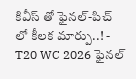కివీస్ తో ఫైనల్-పిచ్ లో కీలక మార్పు..! -
T20 WC 2026 ఫైనల్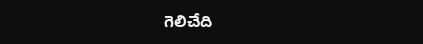గెలిచేది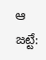ఆ జట్టే: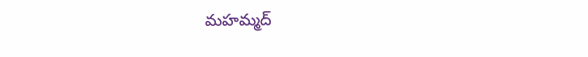మహమ్మద్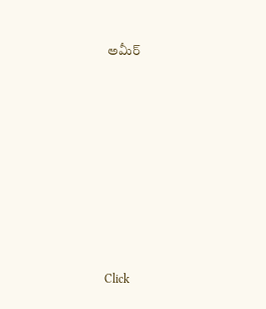అమీర్












Click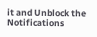it and Unblock the Notifications